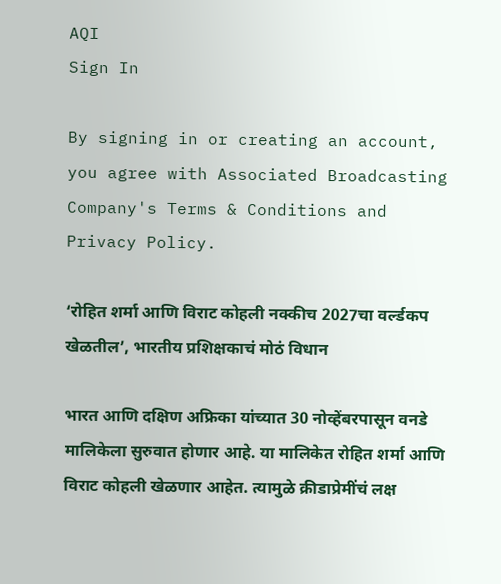AQI
Sign In

By signing in or creating an account, you agree with Associated Broadcasting Company's Terms & Conditions and Privacy Policy.

‘रोहित शर्मा आणि विराट कोहली नक्कीच 2027चा वर्ल्डकप खेळतील’, भारतीय प्रशिक्षकाचं मोठं विधान

भारत आणि दक्षिण अफ्रिका यांच्यात 30 नोव्हेंबरपासून वनडे मालिकेला सुरुवात होणार आहे. या मालिकेत रोहित शर्मा आणि विराट कोहली खेळणार आहेत. त्यामुळे क्रीडाप्रेमींचं लक्ष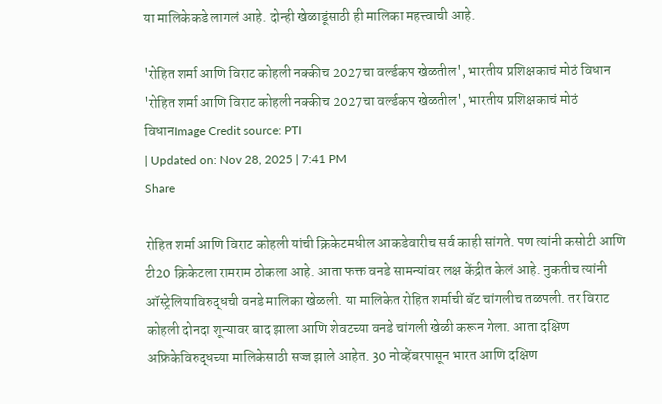या मालिकेकडे लागलं आहे. दोन्ही खेळाडूंसाठी ही मालिका महत्त्वाची आहे.

'रोहित शर्मा आणि विराट कोहली नक्कीच 2027चा वर्ल्डकप खेळतील', भारतीय प्रशिक्षकाचं मोठं विधान
'रोहित शर्मा आणि विराट कोहली नक्कीच 2027चा वर्ल्डकप खेळतील', भारतीय प्रशिक्षकाचं मोठं विधानImage Credit source: PTI
| Updated on: Nov 28, 2025 | 7:41 PM
Share

रोहित शर्मा आणि विराट कोहली यांची क्रिकेटमधील आकडेवारीच सर्व काही सांगते. पण त्यांनी कसोटी आणि टी20 क्रिकेटला रामराम ठोकला आहे. आता फक्त वनडे सामन्यांवर लक्ष केंद्रीत केलं आहे. नुकतीच त्यांनी ऑस्ट्रेलियाविरुद्धची वनडे मालिका खेळली. या मालिकेत रोहित शर्माची बॅट चांगलीच तळपली. तर विराट कोहली दोनदा शून्यावर बाद झाला आणि शेवटच्या वनडे चांगली खेळी करून गेला. आता दक्षिण अफ्रिकेविरुद्धच्या मालिकेसाठी सज्ज झाले आहेत. 30 नोव्हेंबरपासून भारत आणि दक्षिण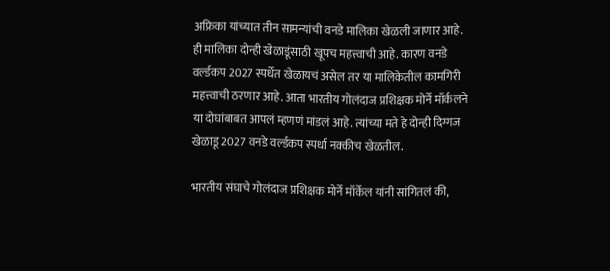अफ्रिका यांच्यात तीन सामन्यांची वनडे मालिका खेळली जाणार आहे. ही मालिका दोन्ही खेळाडूंसाठी खूपच महत्त्वाची आहे. कारण वनडे वर्ल्डकप 2027 स्पर्धेत खेळायचं असेल तर या मालिकेतील कामगिरी महत्त्वाची ठरणार आहे. आता भारतीय गोलंदाज प्रशिक्षक मोर्ने मॉर्कलने या दोघांबाबत आपलं म्हणणं मांडलं आहे. त्यांच्या मते हे दोन्ही दिग्गज खेळाडू 2027 वनडे वर्ल्डकप स्पर्धा नक्कीच खेळतील.

भारतीय संघाचे गोलंदाज प्रशिक्षक मोर्ने मॉर्केल यांनी सांगितलं की,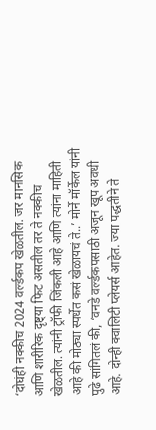‘दोघंही नक्कीच 2024 वर्ल्डकप खेळतील. जर मानसिक आणि शारीरिक दृष्ट्‍या फिट असतील तर ते नक्कीच खेळतील. त्यांनी ट्रॉफी जिंकली आहे आणि त्यांना माहिती आहे की मोठ्या स्पर्धेत कसं खेळायचं ते..’ मोर्ने मॉर्केल यांनी पुढे सांगितलं की, ‘वनडे वर्ल्डकपसाठी अजून खूप अवधी आहे. दोन्ही क्वालिटी प्लेयर्स आहेत. ज्या पद्धतीने ते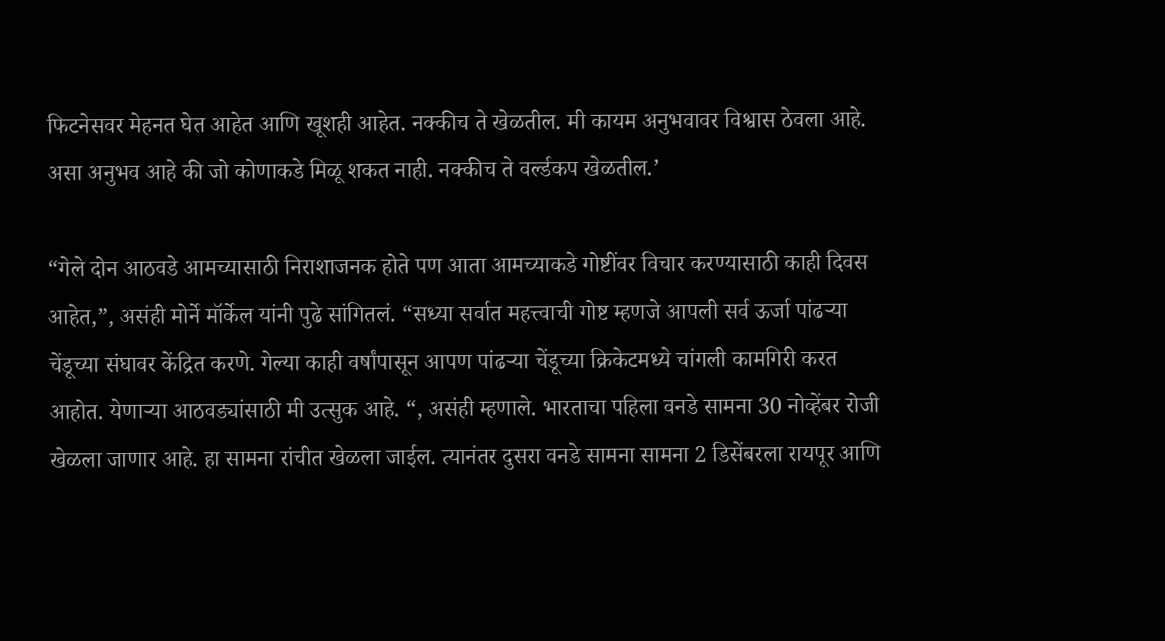फिटनेसवर मेहनत घेत आहेत आणि खूशही आहेत. नक्कीच ते खेळतील. मी कायम अनुभवावर विश्वास ठेवला आहे. असा अनुभव आहे की जो कोणाकडे मिळू शकत नाही. नक्कीच ते वर्ल्डकप खेळतील.’

“गेले दोन आठवडे आमच्यासाठी निराशाजनक होते पण आता आमच्याकडे गोष्टींवर विचार करण्यासाठी काही दिवस आहेत,”, असंही मोर्ने मॉर्केल यांनी पुढे सांगितलं. “सध्या सर्वात महत्त्वाची गोष्ट म्हणजे आपली सर्व ऊर्जा पांढऱ्या चेंडूच्या संघावर केंद्रित करणे. गेल्या काही वर्षांपासून आपण पांढऱ्या चेंडूच्या क्रिकेटमध्ये चांगली कामगिरी करत आहोत. येणाऱ्या आठवड्यांसाठी मी उत्सुक आहे. “, असंही म्हणाले. भारताचा पहिला वनडे सामना 30 नोव्हेंबर रोजी खेळला जाणार आहे. हा सामना रांचीत खेळला जाईल. त्यानंतर दुसरा वनडे सामना सामना 2 डिसेंबरला रायपूर आणि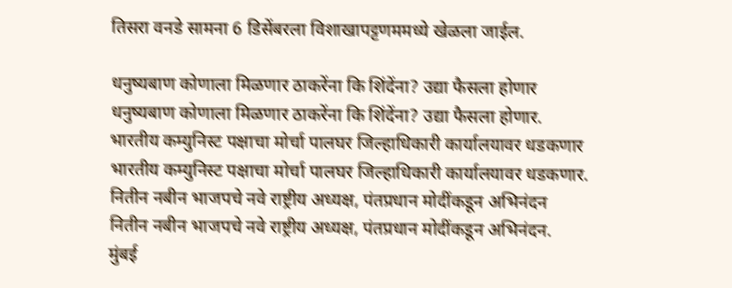तिसरा वनडे सामना 6 डिसेंबरला विशाखापट्टणममध्ये खेळला जाईल.

धनुष्यबाण कोणाला मिळणार ठाकरेंना कि शिंदेंना? उद्या फैसला होणार
धनुष्यबाण कोणाला मिळणार ठाकरेंना कि शिंदेंना? उद्या फैसला होणार.
भारतीय कम्युनिस्ट पक्षाचा मोर्चा पालघर जिल्हाधिकारी कार्यालयावर धडकणार
भारतीय कम्युनिस्ट पक्षाचा मोर्चा पालघर जिल्हाधिकारी कार्यालयावर धडकणार.
नितीन नबीन भाजपचे नवे राष्ट्रीय अध्यक्ष, पंतप्रधान मोदींकडून अभिनंदन
नितीन नबीन भाजपचे नवे राष्ट्रीय अध्यक्ष, पंतप्रधान मोदींकडून अभिनंदन.
मुंबई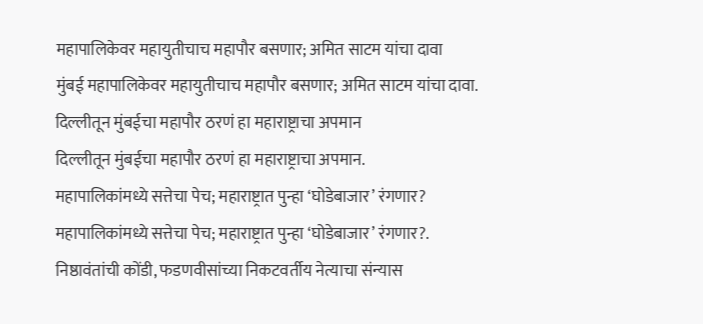महापालिकेवर महायुतीचाच महापौर बसणार; अमित साटम यांचा दावा
मुंबई महापालिकेवर महायुतीचाच महापौर बसणार; अमित साटम यांचा दावा.
दिल्लीतून मुंबईचा महापौर ठरणं हा महाराष्ट्राचा अपमान
दिल्लीतून मुंबईचा महापौर ठरणं हा महाराष्ट्राचा अपमान.
महापालिकांमध्ये सत्तेचा पेच; महाराष्ट्रात पुन्हा ‘घोडेबाजार’ रंगणार?
महापालिकांमध्ये सत्तेचा पेच; महाराष्ट्रात पुन्हा ‘घोडेबाजार’ रंगणार?.
निष्ठावंतांची कोंडी, फडणवीसांच्या निकटवर्तीय नेत्याचा संन्यास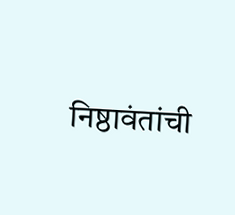निष्ठावंतांची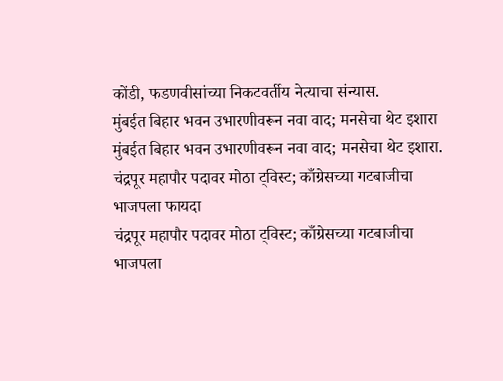कोंडी, फडणवीसांच्या निकटवर्तीय नेत्याचा संन्यास.
मुंबईत बिहार भवन उभारणीवरून नवा वाद; मनसेचा थेट इशारा
मुंबईत बिहार भवन उभारणीवरून नवा वाद; मनसेचा थेट इशारा.
चंद्रपूर महापौर पदावर मोठा ट्विस्ट; काँग्रेसच्या गटबाजीचा भाजपला फायदा
चंद्रपूर महापौर पदावर मोठा ट्विस्ट; काँग्रेसच्या गटबाजीचा भाजपला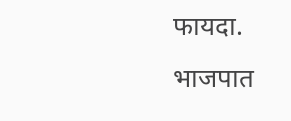फायदा.
भाजपात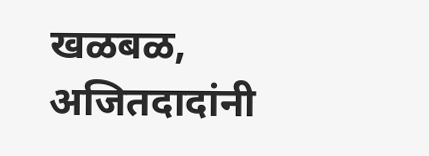खळबळ, अजितदादांनी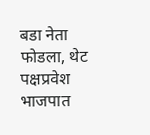बडा नेता फोडला, थेट पक्षप्रवेश
भाजपात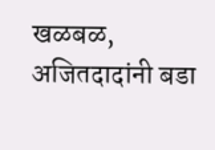खळबळ, अजितदादांनी बडा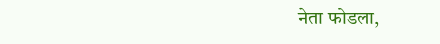नेता फोडला,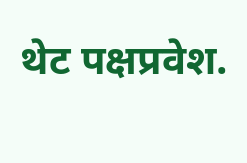थेट पक्षप्रवेश.